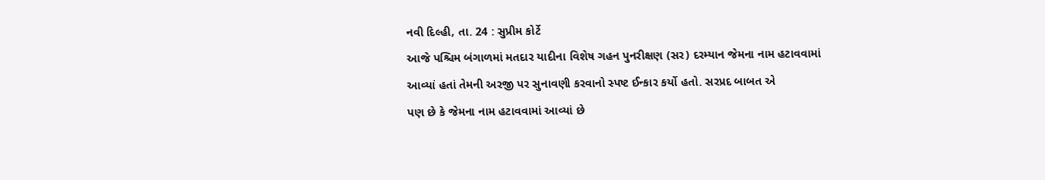નવી દિલ્હી, તા. 24 : સુપ્રીમ કોર્ટે
આજે પશ્ચિમ બંગાળમાં મતદાર યાદીના વિશેષ ગહન પુનરીક્ષણ (સર) દરમ્યાન જેમના નામ હટાવવામાં
આવ્યાં હતાં તેમની અરજી પર સુનાવણી કરવાનો સ્પષ્ટ ઈન્કાર કર્યો હતો. સરપ્રદ બાબત એ
પણ છે કે જેમના નામ હટાવવામાં આવ્યાં છે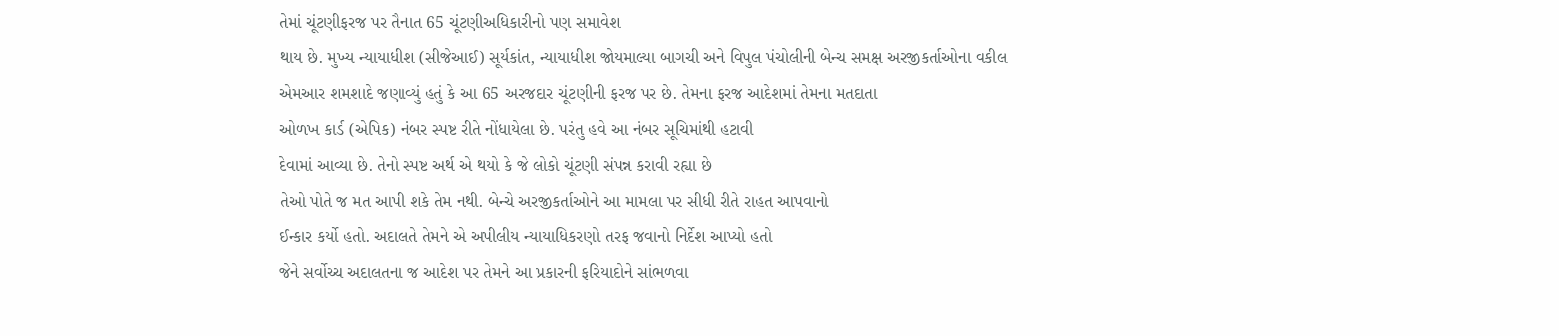તેમાં ચૂંટણીફરજ પર તૈનાત 65 ચૂંટણીઅધિકારીનો પણ સમાવેશ
થાય છે. મુખ્ય ન્યાયાધીશ (સીજેઆઈ) સૂર્યકાંત, ન્યાયાધીશ જોયમાલ્યા બાગચી અને વિપુલ પંચોલીની બેન્ચ સમક્ષ અરજીકર્તાઓના વકીલ
એમઆર શમશાદે જણાવ્યું હતું કે આ 65 અરજદાર ચૂંટણીની ફરજ પર છે. તેમના ફરજ આદેશમાં તેમના મતદાતા
ઓળખ કાર્ડ (એપિક) નંબર સ્પષ્ટ રીતે નોંધાયેલા છે. પરંતુ હવે આ નંબર સૂચિમાંથી હટાવી
દેવામાં આવ્યા છે. તેનો સ્પષ્ટ અર્થ એ થયો કે જે લોકો ચૂંટણી સંપન્ન કરાવી રહ્યા છે
તેઓ પોતે જ મત આપી શકે તેમ નથી. બેન્ચે અરજીકર્તાઓને આ મામલા પર સીધી રીતે રાહત આપવાનો
ઈન્કાર કર્યો હતો. અદાલતે તેમને એ અપીલીય ન્યાયાધિકરણો તરફ જવાનો નિર્દેશ આપ્યો હતો
જેને સર્વોચ્ચ અદાલતના જ આદેશ પર તેમને આ પ્રકારની ફરિયાદોને સાંભળવા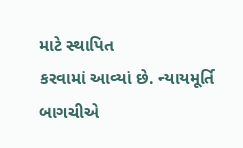માટે સ્થાપિત
કરવામાં આવ્યાં છે. ન્યાયમૂર્તિ બાગચીએ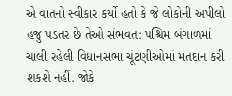એ વાતનો સ્વીકાર કર્યો હતો કે જે લોકોની અપીલો
હજુ પડતર છે તેઓ સંભવત: પશ્ચિમ બંગાળમાં ચાલી રહેલી વિધાનસભા ચૂંટણીઓમાં મતદાન કરી
શકશે નહીં. જોકે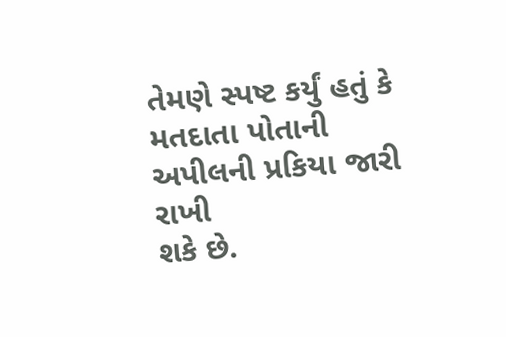તેમણે સ્પષ્ટ કર્યું હતું કે મતદાતા પોતાની અપીલની પ્રકિયા જારી રાખી
શકે છે.